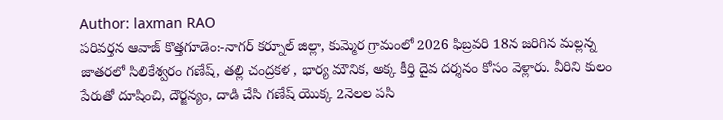Author: laxman RAO
పరివర్తన ఆవాజ్ కొత్తగూడెం:-నాగర్ కర్నూల్ జిల్లా, కుమ్మెర గ్రామంలో 2026 ఫిబ్రవరి 18న జరిగిన మల్లన్న జాతరలో సిలికేశ్వరం గణేష్, తల్లి చంద్రకళ , భార్య మౌనిక, అక్క కీర్తి దైవ దర్శనం కోసం వెళ్లారు. వీరిని కులం పేరుతో దూషించి, దౌర్జన్యం, దాడి చేసి గణేష్ యొక్క 2నెలల పసి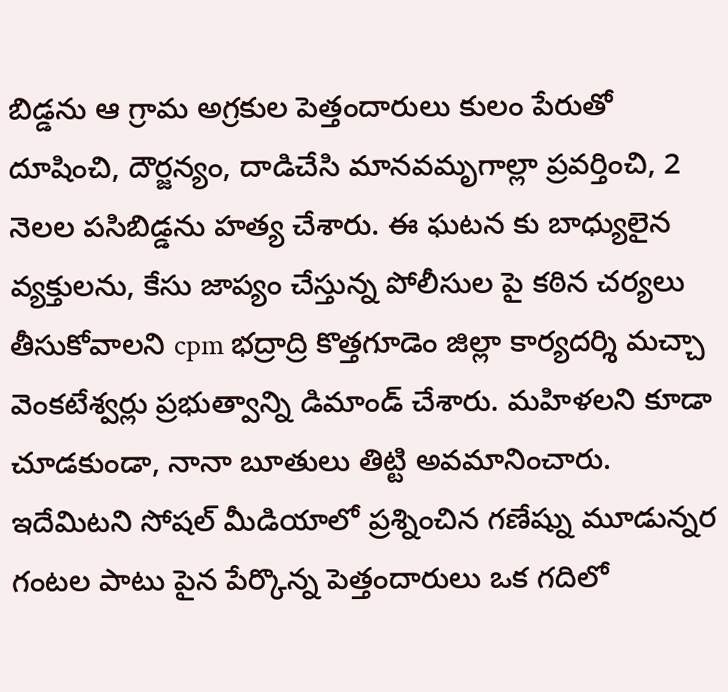బిడ్డను ఆ గ్రామ అగ్రకుల పెత్తందారులు కులం పేరుతో దూషించి, దౌర్జన్యం, దాడిచేసి మానవమృగాల్లా ప్రవర్తించి, 2 నెలల పసిబిడ్డను హత్య చేశారు. ఈ ఘటన కు బాధ్యులైన వ్యక్తులను, కేసు జాప్యం చేస్తున్న పోలీసుల పై కఠిన చర్యలు తీసుకోవాలని cpm భద్రాద్రి కొత్తగూడెం జిల్లా కార్యదర్శి మచ్చా వెంకటేశ్వర్లు ప్రభుత్వాన్ని డిమాండ్ చేశారు. మహిళలని కూడా చూడకుండా, నానా బూతులు తిట్టి అవమానించారు. ఇదేమిటని సోషల్ మీడియాలో ప్రశ్నించిన గణేష్ను మూడున్నర గంటల పాటు పైన పేర్కొన్న పెత్తందారులు ఒక గదిలో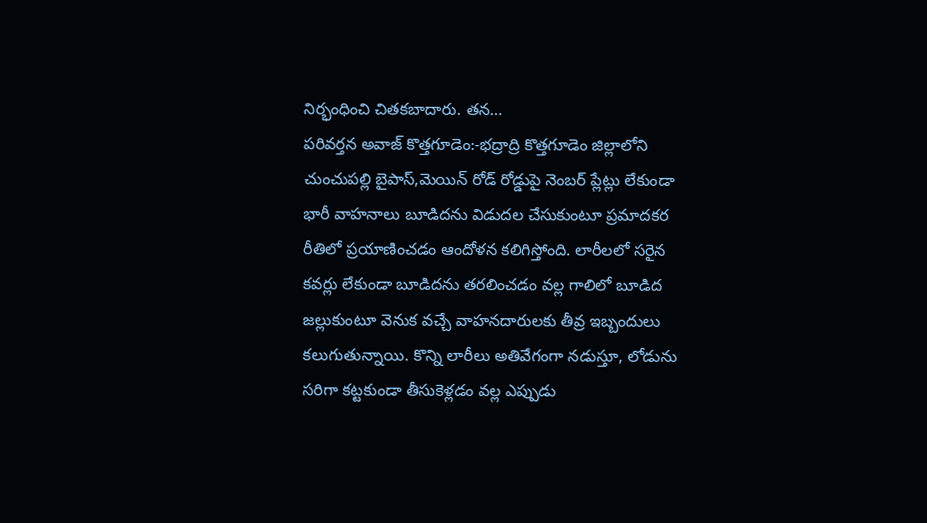నిర్భంధించి చితకబాదారు. తన…
పరివర్తన అవాజ్ కొత్తగూడెం:-భద్రాద్రి కొత్తగూడెం జిల్లాలోని చుంచుపల్లి బైపాస్,మెయిన్ రోడ్ రోడ్డుపై నెంబర్ ప్లేట్లు లేకుండా భారీ వాహనాలు బూడిదను విడుదల చేసుకుంటూ ప్రమాదకర రీతిలో ప్రయాణించడం ఆందోళన కలిగిస్తోంది. లారీలలో సరైన కవర్లు లేకుండా బూడిదను తరలించడం వల్ల గాలిలో బూడిద జల్లుకుంటూ వెనుక వచ్చే వాహనదారులకు తీవ్ర ఇబ్బందులు కలుగుతున్నాయి. కొన్ని లారీలు అతివేగంగా నడుస్తూ, లోడును సరిగా కట్టకుండా తీసుకెళ్లడం వల్ల ఎప్పుడు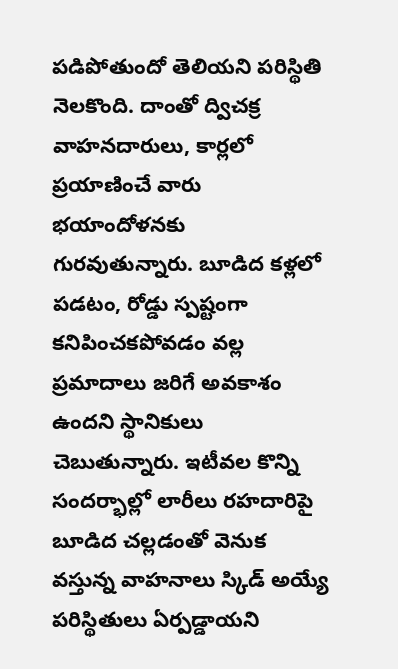పడిపోతుందో తెలియని పరిస్థితి నెలకొంది. దాంతో ద్విచక్ర వాహనదారులు, కార్లలో ప్రయాణించే వారు భయాందోళనకు గురవుతున్నారు. బూడిద కళ్లలో పడటం, రోడ్డు స్పష్టంగా కనిపించకపోవడం వల్ల ప్రమాదాలు జరిగే అవకాశం ఉందని స్థానికులు చెబుతున్నారు. ఇటీవల కొన్ని సందర్భాల్లో లారీలు రహదారిపై బూడిద చల్లడంతో వెనుక వస్తున్న వాహనాలు స్కిడ్ అయ్యే పరిస్థితులు ఏర్పడ్డాయని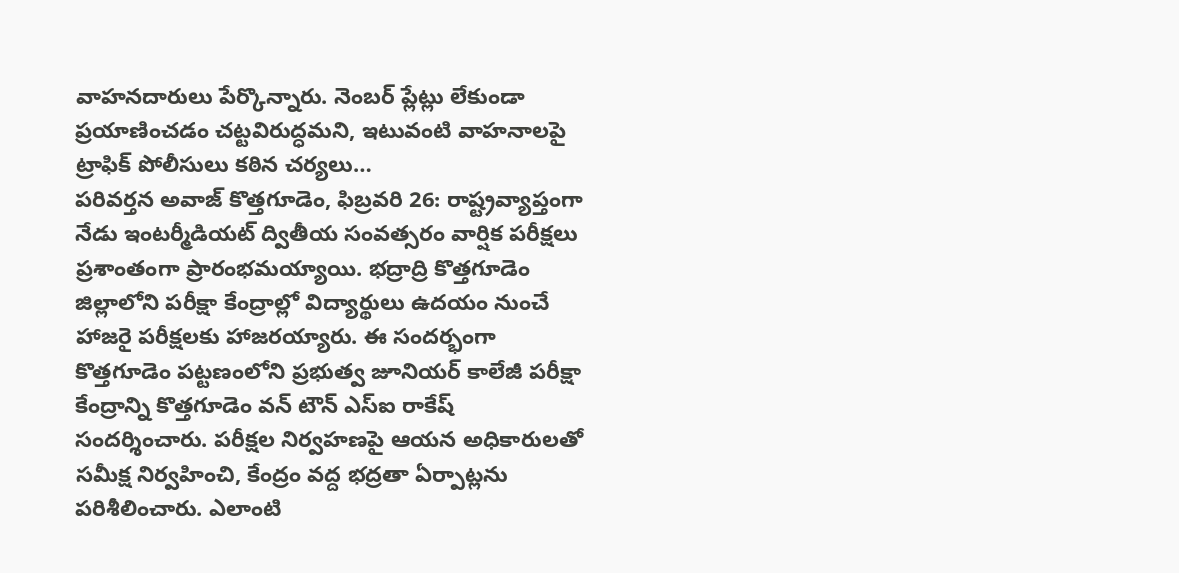వాహనదారులు పేర్కొన్నారు. నెంబర్ ప్లేట్లు లేకుండా ప్రయాణించడం చట్టవిరుద్ధమని, ఇటువంటి వాహనాలపై ట్రాఫిక్ పోలీసులు కఠిన చర్యలు…
పరివర్తన అవాజ్ కొత్తగూడెం, ఫిబ్రవరి 26: రాష్ట్రవ్యాప్తంగా నేడు ఇంటర్మీడియట్ ద్వితీయ సంవత్సరం వార్షిక పరీక్షలు ప్రశాంతంగా ప్రారంభమయ్యాయి. భద్రాద్రి కొత్తగూడెం జిల్లాలోని పరీక్షా కేంద్రాల్లో విద్యార్థులు ఉదయం నుంచే హాజరై పరీక్షలకు హాజరయ్యారు. ఈ సందర్భంగా కొత్తగూడెం పట్టణంలోని ప్రభుత్వ జూనియర్ కాలేజీ పరీక్షా కేంద్రాన్ని కొత్తగూడెం వన్ టౌన్ ఎస్ఐ రాకేష్ సందర్శించారు. పరీక్షల నిర్వహణపై ఆయన అధికారులతో సమీక్ష నిర్వహించి, కేంద్రం వద్ద భద్రతా ఏర్పాట్లను పరిశీలించారు. ఎలాంటి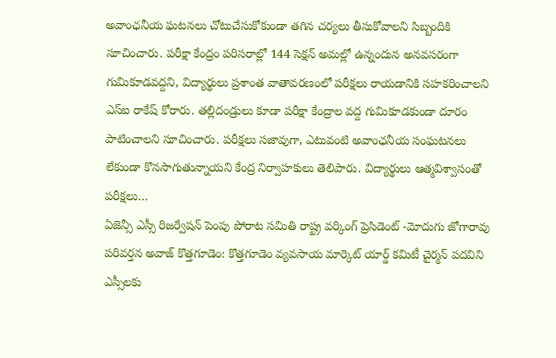అవాంఛనీయ ఘటనలు చోటుచేసుకోకుండా తగిన చర్యలు తీసుకోవాలని సిబ్బందికి సూచించారు. పరీక్షా కేంద్రం పరిసరాల్లో 144 సెక్షన్ అమల్లో ఉన్నందున అనవసరంగా గుమికూడవద్దని, విద్యార్థులు ప్రశాంత వాతావరణంలో పరీక్షలు రాయడానికి సహకరించాలని ఎస్ఐ రాకేష్ కోరారు. తల్లిదండ్రులు కూడా పరీక్షా కేంద్రాల వద్ద గుమికూడకుండా దూరం పాటించాలని సూచించారు. పరీక్షలు సజావుగా, ఎటువంటి అవాంఛనీయ సంఘటనలు లేకుండా కొనసాగుతున్నాయని కేంద్ర నిర్వాహకులు తెలిపారు. విద్యార్థులు ఆత్మవిశ్వాసంతో పరీక్షలు…
ఏజెన్సీ ఎస్సీ రిజర్వేషన్ పెంపు పోరాట సమితి రాష్ట్ర వర్కింగ్ ప్రెసిడెంట్ -మోదుగు జోగారావు పరివర్తన అవాజ్ కొత్తగూడెం: కొత్తగూడెం వ్యవసాయ మార్కెట్ యార్డ్ కమిటీ చైర్మన్ పదవిని ఎస్సీలకు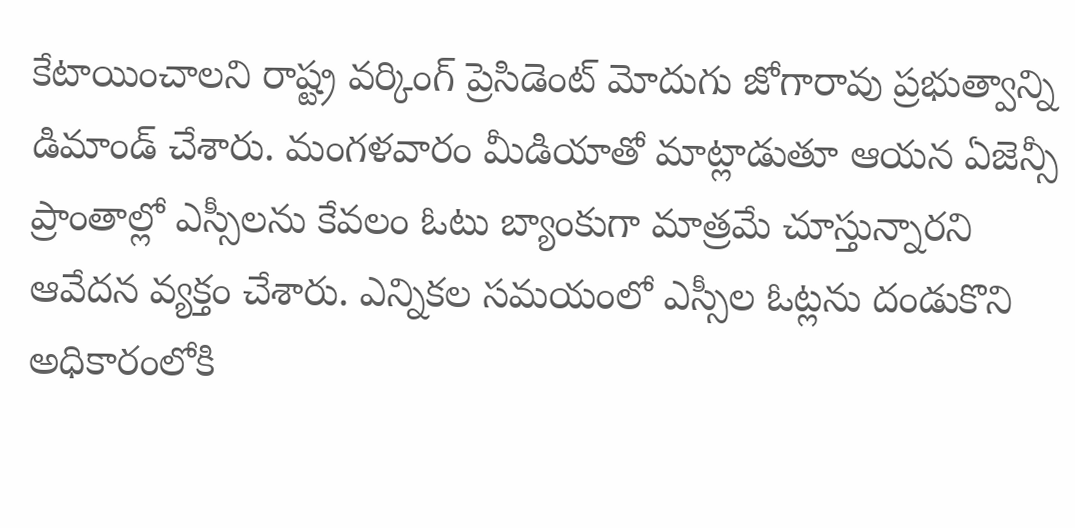కేటాయించాలని రాష్ట్ర వర్కింగ్ ప్రెసిడెంట్ మోదుగు జోగారావు ప్రభుత్వాన్ని డిమాండ్ చేశారు. మంగళవారం మీడియాతో మాట్లాడుతూ ఆయన ఏజెన్సీ ప్రాంతాల్లో ఎస్సీలను కేవలం ఓటు బ్యాంకుగా మాత్రమే చూస్తున్నారని ఆవేదన వ్యక్తం చేశారు. ఎన్నికల సమయంలో ఎస్సీల ఓట్లను దండుకొని అధికారంలోకి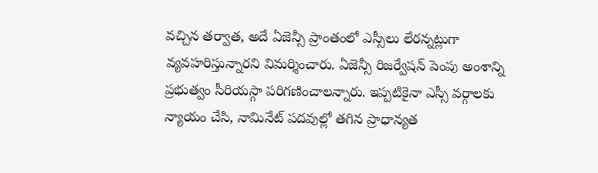వచ్చిన తర్వాత, అదే ఏజెన్సీ ప్రాంతంలో ఎస్సీలు లేరన్నట్లుగా వ్యవహరిస్తున్నారని విమర్శించారు. ఏజెన్సీ రిజర్వేషన్ పెంపు అంశాన్ని ప్రభుత్వం సీరియస్గా పరిగణించాలన్నారు. ఇప్పటికైనా ఎస్సీ వర్గాలకు న్యాయం చేసి, నామినేట్ పదవుల్లో తగిన ప్రాధాన్యత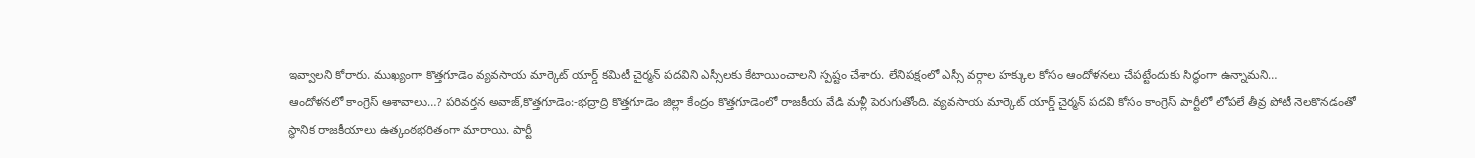ఇవ్వాలని కోరారు. ముఖ్యంగా కొత్తగూడెం వ్యవసాయ మార్కెట్ యార్డ్ కమిటీ చైర్మన్ పదవిని ఎస్సీలకు కేటాయించాలని స్పష్టం చేశారు. లేనిపక్షంలో ఎస్సీ వర్గాల హక్కుల కోసం ఆందోళనలు చేపట్టేందుకు సిద్ధంగా ఉన్నామని…
ఆందోళనలో కాంగ్రెస్ ఆశావాలు…? పరివర్తన అవాజ్,కొత్తగూడెం:-భద్రాద్రి కొత్తగూడెం జిల్లా కేంద్రం కొత్తగూడెంలో రాజకీయ వేడి మళ్లీ పెరుగుతోంది. వ్యవసాయ మార్కెట్ యార్డ్ చైర్మన్ పదవి కోసం కాంగ్రెస్ పార్టీలో లోపలే తీవ్ర పోటీ నెలకొనడంతో స్థానిక రాజకీయాలు ఉత్కంఠభరితంగా మారాయి. పార్టీ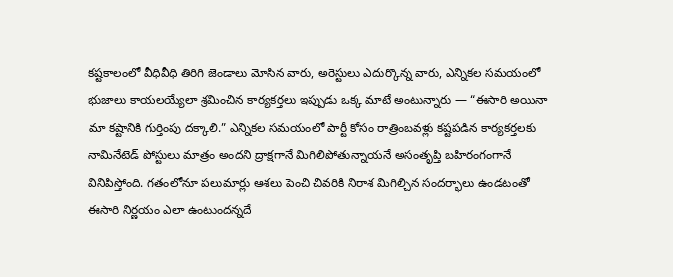కష్టకాలంలో వీధివీధి తిరిగి జెండాలు మోసిన వారు, అరెస్టులు ఎదుర్కొన్న వారు, ఎన్నికల సమయంలో భుజాలు కాయలయ్యేలా శ్రమించిన కార్యకర్తలు ఇప్పుడు ఒక్క మాటే అంటున్నారు — “ఈసారి అయినా మా కష్టానికి గుర్తింపు దక్కాలి.” ఎన్నికల సమయంలో పార్టీ కోసం రాత్రింబవళ్లు కష్టపడిన కార్యకర్తలకు నామినేటెడ్ పోస్టులు మాత్రం అందని ద్రాక్షగానే మిగిలిపోతున్నాయనే అసంతృప్తి బహిరంగంగానే వినిపిస్తోంది. గతంలోనూ పలుమార్లు ఆశలు పెంచి చివరికి నిరాశ మిగిల్చిన సందర్భాలు ఉండటంతో ఈసారి నిర్ణయం ఎలా ఉంటుందన్నదే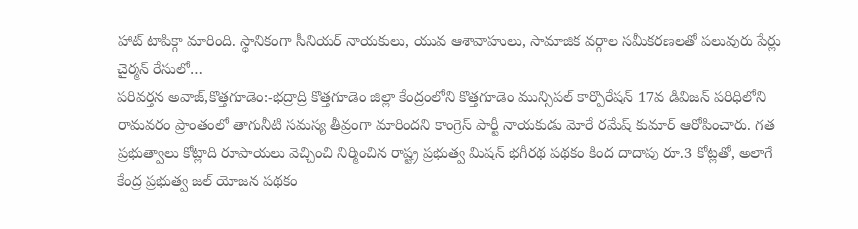హాట్ టాపిక్గా మారింది. స్థానికంగా సీనియర్ నాయకులు, యువ ఆశావాహులు, సామాజిక వర్గాల సమీకరణలతో పలువురు పేర్లు చైర్మన్ రేసులో…
పరివర్తన అవాజ్,కొత్తగూడెం:-భద్రాద్రి కొత్తగూడెం జిల్లా కేంద్రంలోని కొత్తగూడెం మున్సిపల్ కార్పొరేషన్ 17వ డివిజన్ పరిధిలోని రామవరం ప్రాంతంలో తాగునీటి సమస్య తీవ్రంగా మారిందని కాంగ్రెస్ పార్టీ నాయకుడు మోరే రమేష్ కుమార్ ఆరోపించారు. గత ప్రభుత్వాలు కోట్లాది రూపాయలు వెచ్చించి నిర్మించిన రాష్ట్ర ప్రభుత్వ మిషన్ భగీరథ పథకం కింద దాదాపు రూ.3 కోట్లతో, అలాగే కేంద్ర ప్రభుత్వ జల్ యోజన పథకం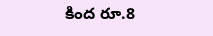కింద రూ.8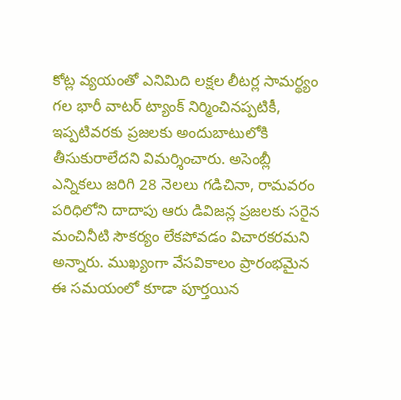కోట్ల వ్యయంతో ఎనిమిది లక్షల లీటర్ల సామర్థ్యం గల భారీ వాటర్ ట్యాంక్ నిర్మించినప్పటికీ, ఇప్పటివరకు ప్రజలకు అందుబాటులోకి తీసుకురాలేదని విమర్శించారు. అసెంబ్లీ ఎన్నికలు జరిగి 28 నెలలు గడిచినా, రామవరం పరిధిలోని దాదాపు ఆరు డివిజన్ల ప్రజలకు సరైన మంచినీటి సౌకర్యం లేకపోవడం విచారకరమని అన్నారు. ముఖ్యంగా వేసవికాలం ప్రారంభమైన ఈ సమయంలో కూడా పూర్తయిన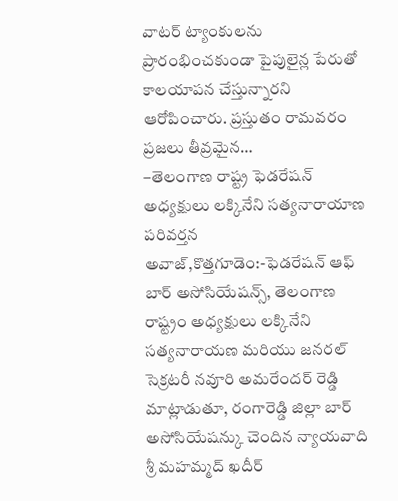వాటర్ ట్యాంకులను ప్రారంభించకుండా పైపులైన్ల పేరుతో కాలయాపన చేస్తున్నారని ఆరోపించారు. ప్రస్తుతం రామవరం ప్రజలు తీవ్రమైన…
–తెలంగాణ రాష్ట్ర ఫెడరేషన్ అధ్యక్షులు లక్కినేని సత్యనారాయాణ పరివర్తన అవాజ్,కొత్తగూడెం:-ఫెడరేషన్ ఆఫ్ బార్ అసోసియేషన్స్, తెలంగాణ రాష్ట్రం అధ్యక్షులు లక్కినేని సత్యనారాయణ మరియు జనరల్ సెక్రటరీ నవూరి అమరేందర్ రెడ్డి మాట్లాడుతూ, రంగారెడ్డి జిల్లా బార్ అసోసియేషన్కు చెందిన న్యాయవాది శ్రీ మహమ్మద్ ఖదీర్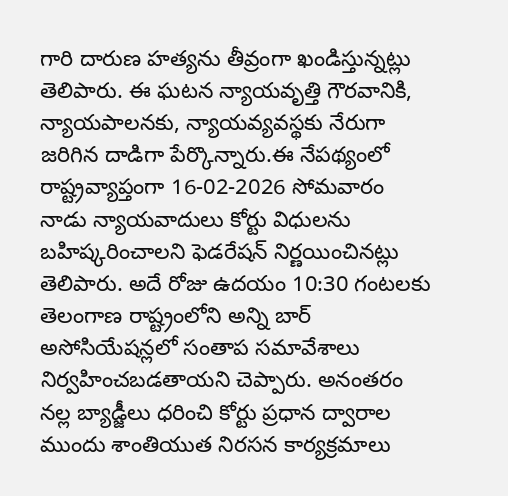గారి దారుణ హత్యను తీవ్రంగా ఖండిస్తున్నట్లు తెలిపారు. ఈ ఘటన న్యాయవృత్తి గౌరవానికి, న్యాయపాలనకు, న్యాయవ్యవస్థకు నేరుగా జరిగిన దాడిగా పేర్కొన్నారు.ఈ నేపథ్యంలో రాష్ట్రవ్యాప్తంగా 16-02-2026 సోమవారం నాడు న్యాయవాదులు కోర్టు విధులను బహిష్కరించాలని ఫెడరేషన్ నిర్ణయించినట్లు తెలిపారు. అదే రోజు ఉదయం 10:30 గంటలకు తెలంగాణ రాష్ట్రంలోని అన్ని బార్ అసోసియేషన్లలో సంతాప సమావేశాలు నిర్వహించబడతాయని చెప్పారు. అనంతరం నల్ల బ్యాడ్జీలు ధరించి కోర్టు ప్రధాన ద్వారాల ముందు శాంతియుత నిరసన కార్యక్రమాలు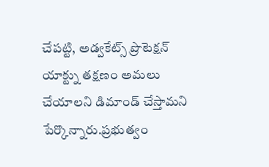చేపట్టి, అడ్వకేట్స్ ప్రొటెక్షన్ యాక్ట్ను తక్షణం అమలు చేయాలని డిమాండ్ చేస్తామని పేర్కొన్నారు.ప్రభుత్వం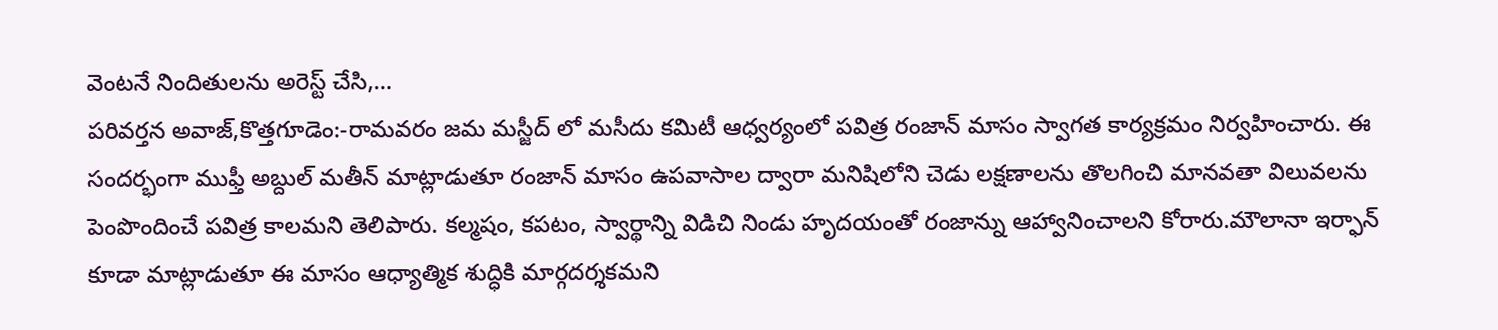వెంటనే నిందితులను అరెస్ట్ చేసి,…
పరివర్తన అవాజ్,కొత్తగూడెం:-రామవరం జమ మస్జీద్ లో మసీదు కమిటీ ఆధ్వర్యంలో పవిత్ర రంజాన్ మాసం స్వాగత కార్యక్రమం నిర్వహించారు. ఈ సందర్భంగా ముఫ్తీ అబ్దుల్ మతీన్ మాట్లాడుతూ రంజాన్ మాసం ఉపవాసాల ద్వారా మనిషిలోని చెడు లక్షణాలను తొలగించి మానవతా విలువలను పెంపొందించే పవిత్ర కాలమని తెలిపారు. కల్మషం, కపటం, స్వార్థాన్ని విడిచి నిండు హృదయంతో రంజాన్ను ఆహ్వానించాలని కోరారు.మౌలానా ఇర్ఫాన్ కూడా మాట్లాడుతూ ఈ మాసం ఆధ్యాత్మిక శుద్ధికి మార్గదర్శకమని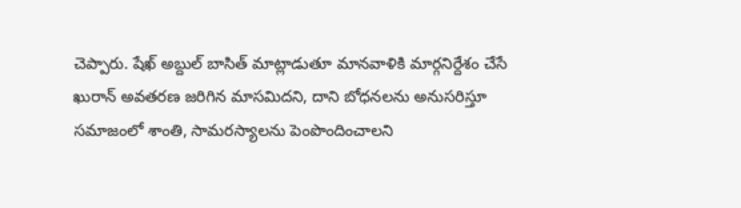చెప్పారు. షేఖ్ అబ్దుల్ బాసిత్ మాట్లాడుతూ మానవాళికి మార్గనిర్దేశం చేసే ఖురాన్ అవతరణ జరిగిన మాసమిదని, దాని బోధనలను అనుసరిస్తూ సమాజంలో శాంతి, సామరస్యాలను పెంపొందించాలని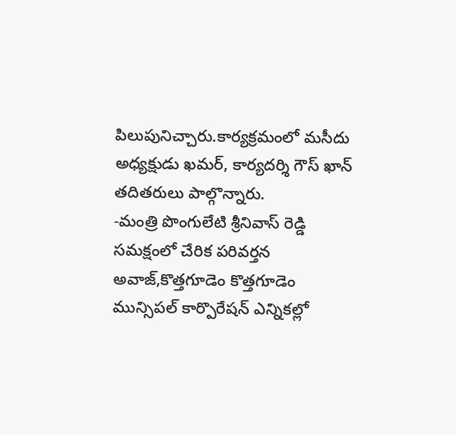పిలుపునిచ్చారు.కార్యక్రమంలో మసీదు అధ్యక్షుడు ఖమర్, కార్యదర్శి గౌస్ ఖాన్ తదితరులు పాల్గొన్నారు.
-మంత్రి పొంగులేటి శ్రీనివాస్ రెడ్డి సమక్షంలో చేరిక పరివర్తన అవాజ్,కొత్తగూడెం కొత్తగూడెం మున్సిపల్ కార్పొరేషన్ ఎన్నికల్లో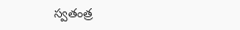స్వతంత్ర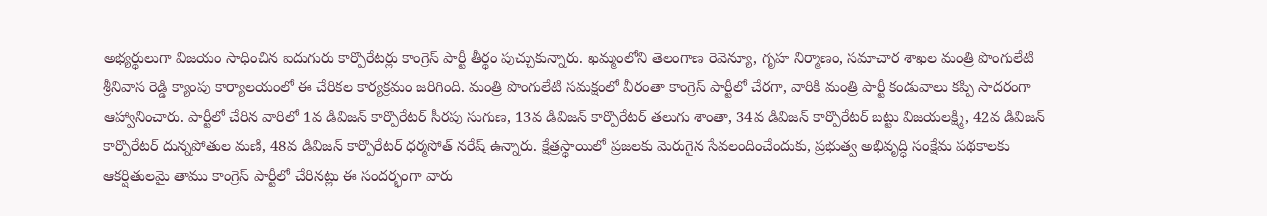అభ్యర్థులుగా విజయం సాధించిన ఐదుగురు కార్పొరేటర్లు కాంగ్రెస్ పార్టీ తీర్థం పుచ్చుకున్నారు. ఖమ్మంలోని తెలంగాణ రెవెన్యూ, గృహ నిర్మాణం, సమాచార శాఖల మంత్రి పొంగులేటి శ్రీనివాస రెడ్డి క్యాంపు కార్యాలయంలో ఈ చేరికల కార్యక్రమం జరిగింది. మంత్రి పొంగులేటి సమక్షంలో వీరంతా కాంగ్రెస్ పార్టీలో చేరగా, వారికి మంత్రి పార్టీ కండువాలు కప్పి సాదరంగా ఆహ్వానించారు. పార్టీలో చేరిన వారిలో 1వ డివిజన్ కార్పొరేటర్ సీరపు సుగుణ, 13వ డివిజన్ కార్పొరేటర్ తలుగు శాంతా, 34వ డివిజన్ కార్పొరేటర్ బట్టు విజయలక్ష్మి, 42వ డివిజన్ కార్పొరేటర్ దున్నపోతుల మణి, 48వ డివిజన్ కార్పొరేటర్ ధర్మసోత్ నరేష్ ఉన్నారు. క్షేత్రస్థాయిలో ప్రజలకు మెరుగైన సేవలందించేందుకు, ప్రభుత్వ అభివృద్ధి సంక్షేమ పథకాలకు ఆకర్షితులమై తాము కాంగ్రెస్ పార్టీలో చేరినట్లు ఈ సందర్భంగా వారు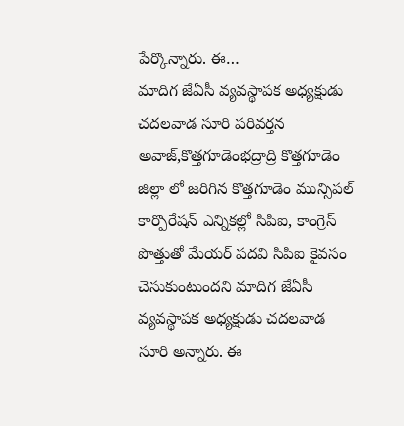పేర్కొన్నారు. ఈ…
మాదిగ జేఏసీ వ్యవస్థాపక అధ్యక్షుడు చదలవాడ సూరి పరివర్తన అవాజ్,కొత్తగూడెంభద్రాద్రి కొత్తగూడెం జిల్లా లో జరిగిన కొత్తగూడెం మున్సిపల్ కార్పొరేషన్ ఎన్నికల్లో సిపిఐ, కాంగ్రెస్ పొత్తుతో మేయర్ పదవి సిపిఐ కైవసం చెసుకుంటుందని మాదిగ జేఏసీ వ్యవస్థాపక అధ్యక్షుడు చదలవాడ సూరి అన్నారు. ఈ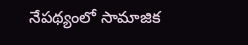నేపథ్యంలో సామాజిక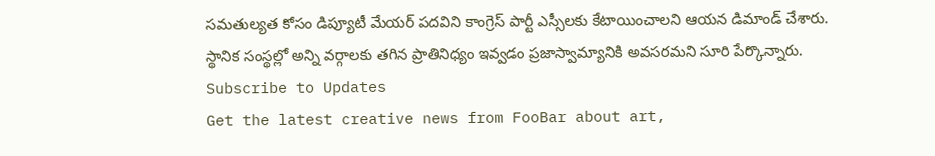సమతుల్యత కోసం డిప్యూటీ మేయర్ పదవిని కాంగ్రెస్ పార్టీ ఎస్సీలకు కేటాయించాలని ఆయన డిమాండ్ చేశారు. స్థానిక సంస్థల్లో అన్ని వర్గాలకు తగిన ప్రాతినిధ్యం ఇవ్వడం ప్రజాస్వామ్యానికి అవసరమని సూరి పేర్కొన్నారు.
Subscribe to Updates
Get the latest creative news from FooBar about art,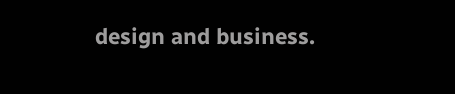design and business.